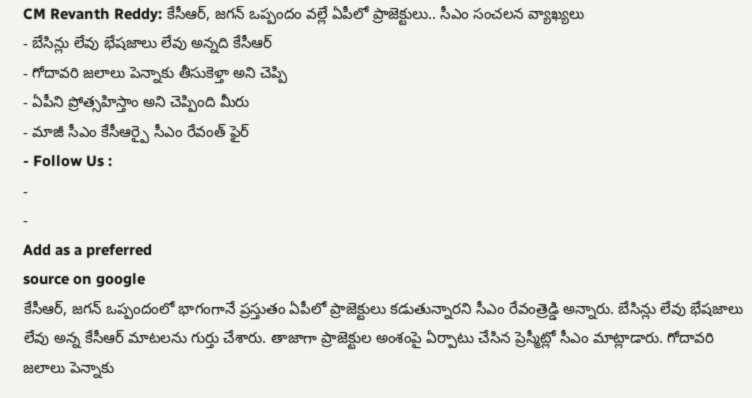CM Revanth Reddy: కేసీఆర్, జగన్ ఒప్పందం వల్లే ఏపీలో ప్రాజెక్టులు.. సీఎం సంచలన వ్యాఖ్యలు
- బేసిన్లు లేవు భేషజాలు లేవు అన్నది కేసీఆర్
- గోదావరి జలాలు పెన్నాకు తీసుకెళ్తా అని చెప్పి
- ఏపీని ప్రోత్సహిస్తాం అని చెప్పింది మీరు
- మాజీ సీఎం కేసీఆర్పై సీఎం రేవంత్ ఫైర్
- Follow Us :
-
-
Add as a preferred
source on google
కేసీఆర్, జగన్ ఒప్పందంలో భాగంగానే ప్రస్తుతం ఏపీలో ప్రాజెక్టులు కడుతున్నారని సీఎం రేవంత్రెడ్డి అన్నారు. బేసిన్లు లేవు భేషజాలు లేవు అన్న కేసీఆర్ మాటలను గుర్తు చేశారు. తాజాగా ప్రాజెక్టుల అంశంపై ఏర్పాటు చేసిన ప్రెస్మీట్లో సీఎం మాట్లాడారు. గోదావరి జలాలు పెన్నాకు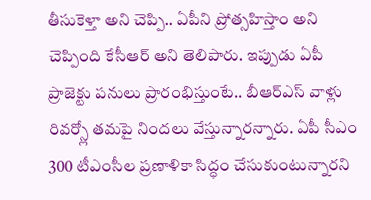తీసుకెళ్తా అని చెప్పి.. ఏపీని ప్రోత్సహిస్తాం అని చెప్పింది కేసీఆర్ అని తెలిపారు. ఇప్పుడు ఏపీ ప్రాజెక్టు పనులు ప్రారంభిస్తుంటే.. బీఆర్ఎస్ వాళ్లు రివర్స్లో తమపై నిందలు వేస్తున్నారన్నారు. ఏపీ సీఎం 300 టీఎంసీల ప్రణాళికా సిద్ధం చేసుకుంటున్నారని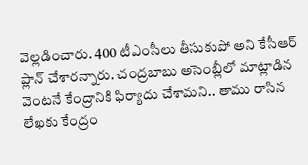వెల్లడించారు. 400 టీఎంసీలు తీసుకుపో అని కేసీఆర్ ప్లాన్ చేశారన్నారు. చంద్రబాబు అసెంబ్లీలో మాట్లాడిన వెంటనే కేంద్రానికి ఫిర్యాదు చేశామని.. తాము రాసిన లేఖకు కేంద్రం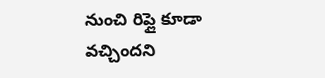నుంచి రిప్లై కూడా వచ్చిందని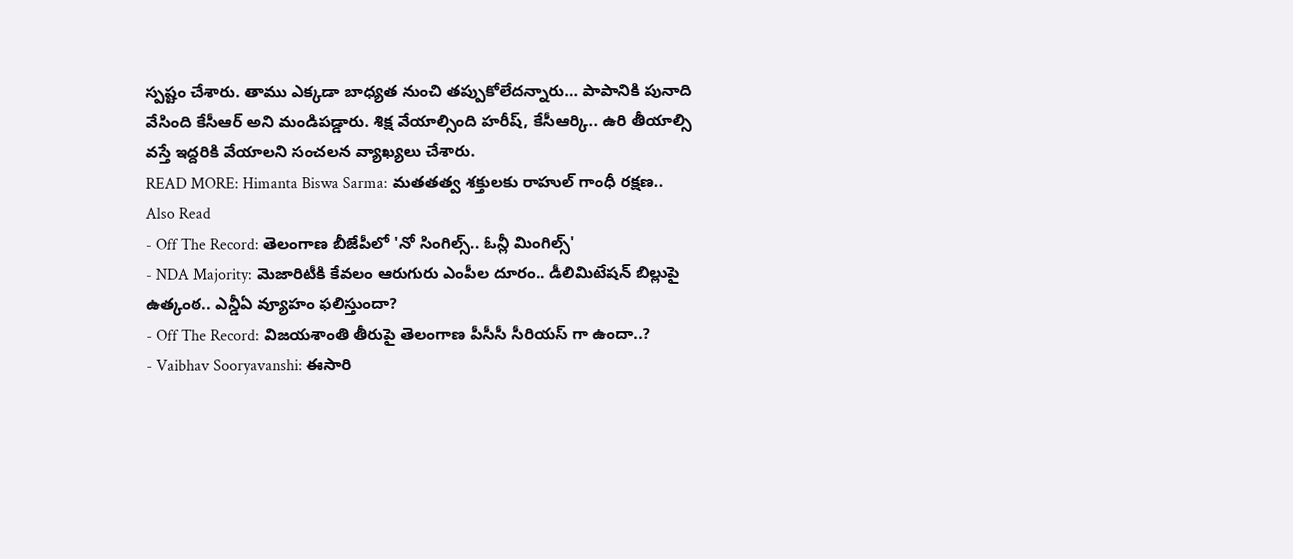స్పష్టం చేశారు. తాము ఎక్కడా బాధ్యత నుంచి తప్పుకోలేదన్నారు… పాపానికి పునాది వేసింది కేసీఆర్ అని మండిపడ్డారు. శిక్ష వేయాల్సింది హరీష్, కేసీఆర్కి.. ఉరి తీయాల్సి వస్తే ఇద్దరికి వేయాలని సంచలన వ్యాఖ్యలు చేశారు.
READ MORE: Himanta Biswa Sarma: మతతత్వ శక్తులకు రాహుల్ గాంధీ రక్షణ..
Also Read
- Off The Record: తెలంగాణ బీజేపీలో 'నో సింగిల్స్.. ఓన్లీ మింగిల్స్'
- NDA Majority: మెజారిటీకి కేవలం ఆరుగురు ఎంపీల దూరం.. డీలిమిటేషన్ బిల్లుపై ఉత్కంఠ.. ఎన్డీఏ వ్యూహం ఫలిస్తుందా?
- Off The Record: విజయశాంతి తీరుపై తెలంగాణ పీసీసీ సీరియస్ గా ఉందా..?
- Vaibhav Sooryavanshi: ఈసారి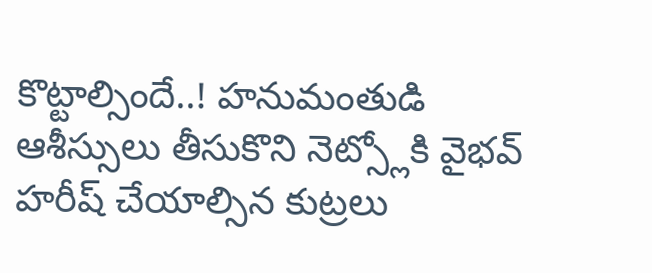కొట్టాల్సిందే..! హనుమంతుడి ఆశీస్సులు తీసుకొని నెట్స్లోకి వైభవ్
హరీష్ చేయాల్సిన కుట్రలు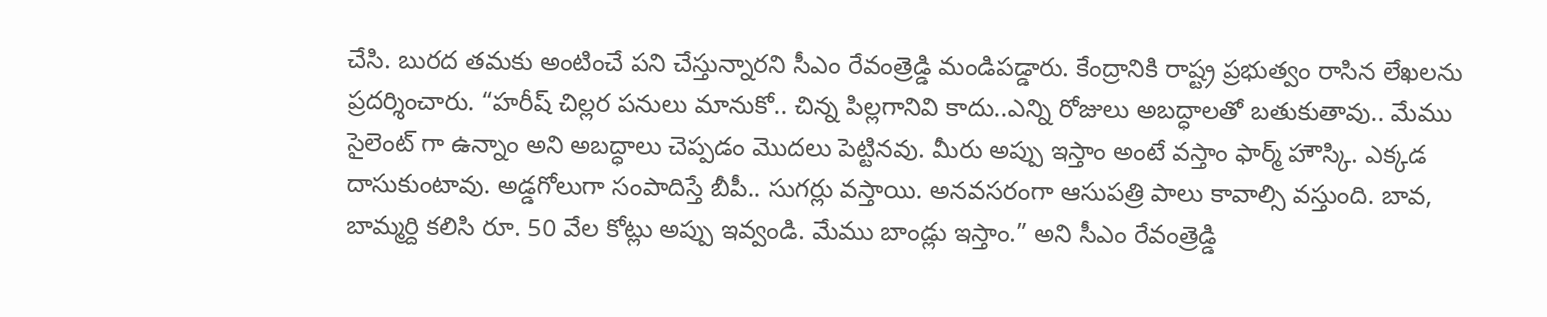చేసి. బురద తమకు అంటించే పని చేస్తున్నారని సీఎం రేవంత్రెడ్డి మండిపడ్డారు. కేంద్రానికి రాష్ట్ర ప్రభుత్వం రాసిన లేఖలను ప్రదర్శించారు. “హరీష్ చిల్లర పనులు మానుకో.. చిన్న పిల్లగానివి కాదు..ఎన్ని రోజులు అబద్ధాలతో బతుకుతావు.. మేము సైలెంట్ గా ఉన్నాం అని అబద్ధాలు చెప్పడం మొదలు పెట్టినవు. మీరు అప్పు ఇస్తాం అంటే వస్తాం ఫార్మ్ హౌస్కి. ఎక్కడ దాసుకుంటావు. అడ్డగోలుగా సంపాదిస్తే బీపీ.. సుగర్లు వస్తాయి. అనవసరంగా ఆసుపత్రి పాలు కావాల్సి వస్తుంది. బావ, బామ్మర్ది కలిసి రూ. 50 వేల కోట్లు అప్పు ఇవ్వండి. మేము బాండ్లు ఇస్తాం.” అని సీఎం రేవంత్రెడ్డి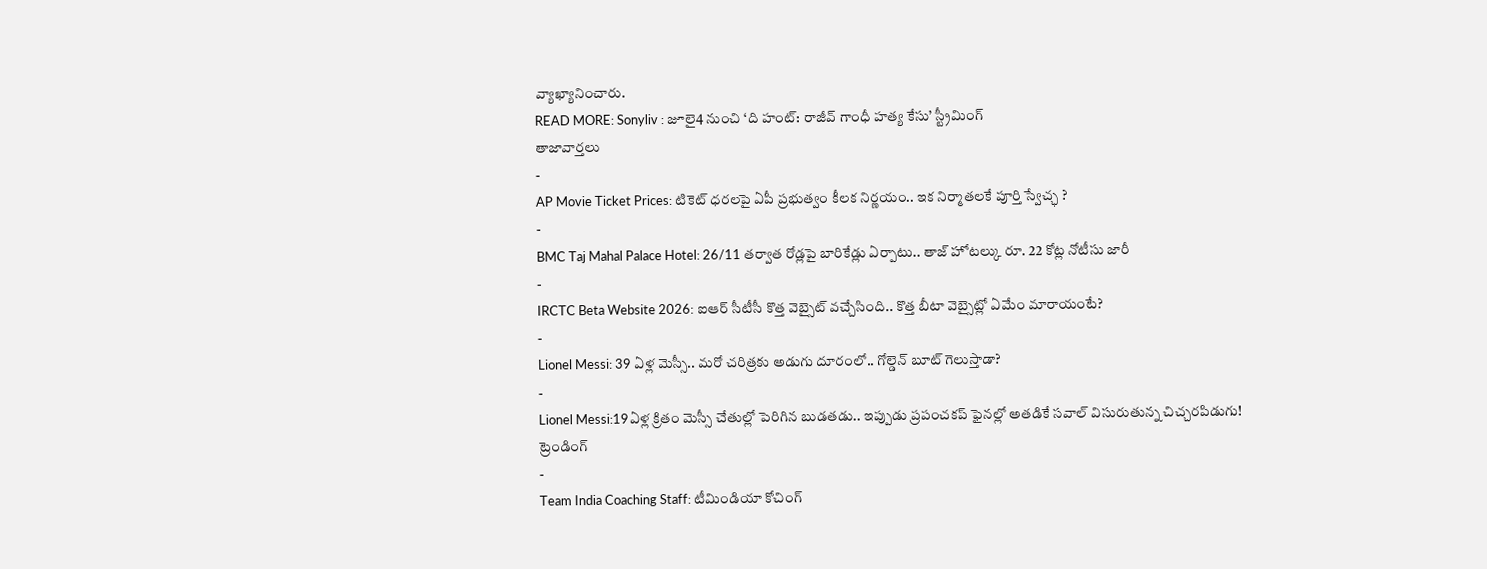వ్యాఖ్యానించారు.
READ MORE: Sonyliv : జూలై4 నుంచి ‘ది హంట్: రాజీవ్ గాంధీ హత్య కేసు’ స్ట్రీమింగ్
తాజావార్తలు
-
AP Movie Ticket Prices: టికెట్ ధరలపై ఏపీ ప్రభుత్వం కీలక నిర్ణయం.. ఇక నిర్మాతలకే పూర్తి స్వేచ్ఛ ?
-
BMC Taj Mahal Palace Hotel: 26/11 తర్వాత రోడ్లపై బారికేడ్లు ఏర్పాటు.. తాజ్ హోటల్కు రూ. 22 కోట్ల నోటీసు జారీ
-
IRCTC Beta Website 2026: ఐఆర్ సీటీసీ కొత్త వెబ్సైట్ వచ్చేసింది.. కొత్త బీటా వెబ్సైట్లో ఏమేం మారాయంటే?
-
Lionel Messi: 39 ఏళ్ల మెస్సీ.. మరో చరిత్రకు అడుగు దూరంలో.. గోల్డెన్ బూట్ గెలుస్తాడా?
-
Lionel Messi:19ఏళ్ల క్రితం మెస్సీ చేతుల్లో పెరిగిన బుడతడు.. ఇప్పుడు ప్రపంచకప్ ఫైనల్లో అతడికే సవాల్ విసురుతున్న చిచ్చరపిడుగు!
ట్రెండింగ్
-
Team India Coaching Staff: టీమిండియా కోచింగ్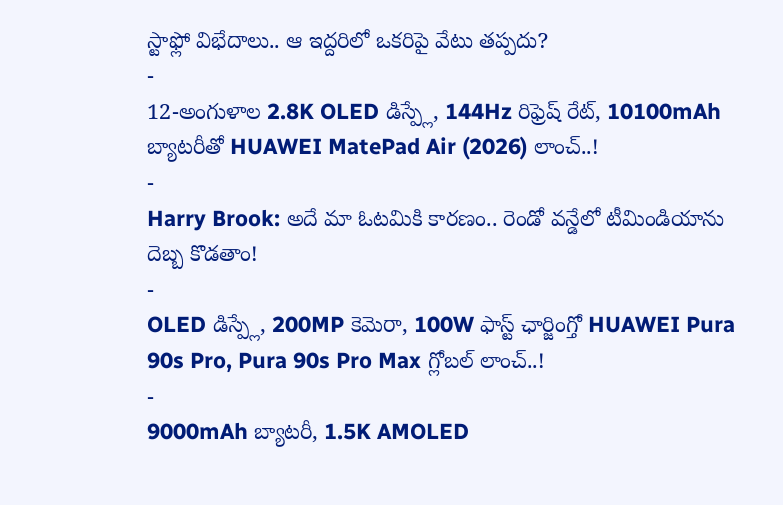స్టాఫ్లో విభేదాలు.. ఆ ఇద్దరిలో ఒకరిపై వేటు తప్పదు?
-
12-అంగుళాల 2.8K OLED డిస్ప్లే, 144Hz రిఫ్రెష్ రేట్, 10100mAh బ్యాటరీతో HUAWEI MatePad Air (2026) లాంచ్..!
-
Harry Brook: అదే మా ఓటమికి కారణం.. రెండో వన్డేలో టీమిండియాను దెబ్బ కొడతాం!
-
OLED డిస్ప్లే, 200MP కెమెరా, 100W ఫాస్ట్ ఛార్జింగ్తో HUAWEI Pura 90s Pro, Pura 90s Pro Max గ్లోబల్ లాంచ్..!
-
9000mAh బ్యాటరీ, 1.5K AMOLED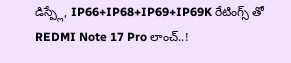డిస్ప్లే, IP66+IP68+IP69+IP69K రేటింగ్స్ తో REDMI Note 17 Pro లాంచ్..!